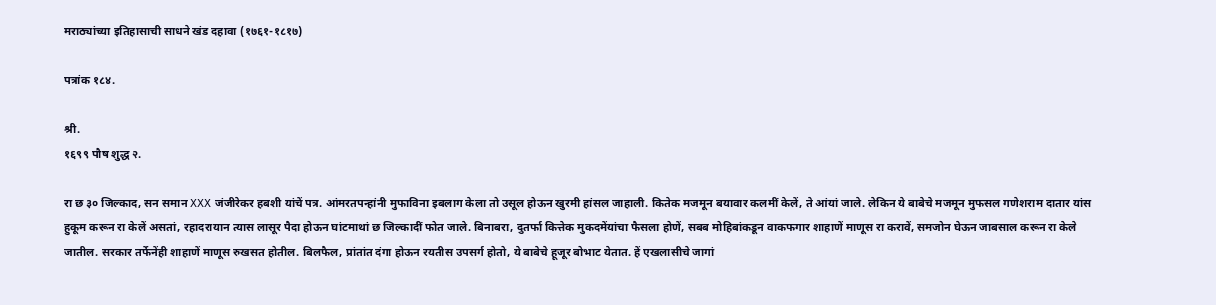मराठ्यांच्या इतिहासाची साधने खंड दहावा (१७६१-१८१७)

पत्रांक १८४.

श्री.
१६९९ पौष शुद्ध २.

रा छ ३० जिल्काद, सन समान XXX जंजीरेकर हबशी यांचें पत्र. आंमरतपन्हांनी मुफाविना इबलाग केला तो उसूल होऊन खुरमी हांसल जाहाली. कितेक मजमून बयावार कलमीं केलें, ते आंयां जाले. लेकिन ये बाबेचे मजमून मुफसल गणेशराम दातार यांस हुकूम करून रा केलें असतां, रहादरायान त्यास लासूर पैदा होऊन घांटमाथां छ जिल्कादीं फोत जाले. बिनाबरा, दुतर्फा कित्तेक मुकदमेंयांचा फैसला होणें, सबब मोहिबांकडून वाकफगार शाहाणें माणूस रा करावें, समजोन घेऊन जाबसाल करून रा केले जातील. सरकार तर्फेनेंही शाहाणें माणूस रुखसत होतील. बिलफैल, प्रांतांत दंगा होऊन रयतीस उपसर्ग होतो, ये बाबेचे हूजूर बोभाट येतात. हें एखलासीचे जागां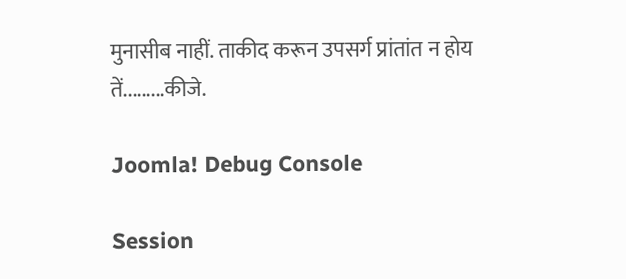मुनासीब नाहीं. ताकीद करून उपसर्ग प्रांतांत न होय तें.........कीजे.

Joomla! Debug Console

Session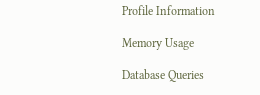Profile Information

Memory Usage

Database Queries